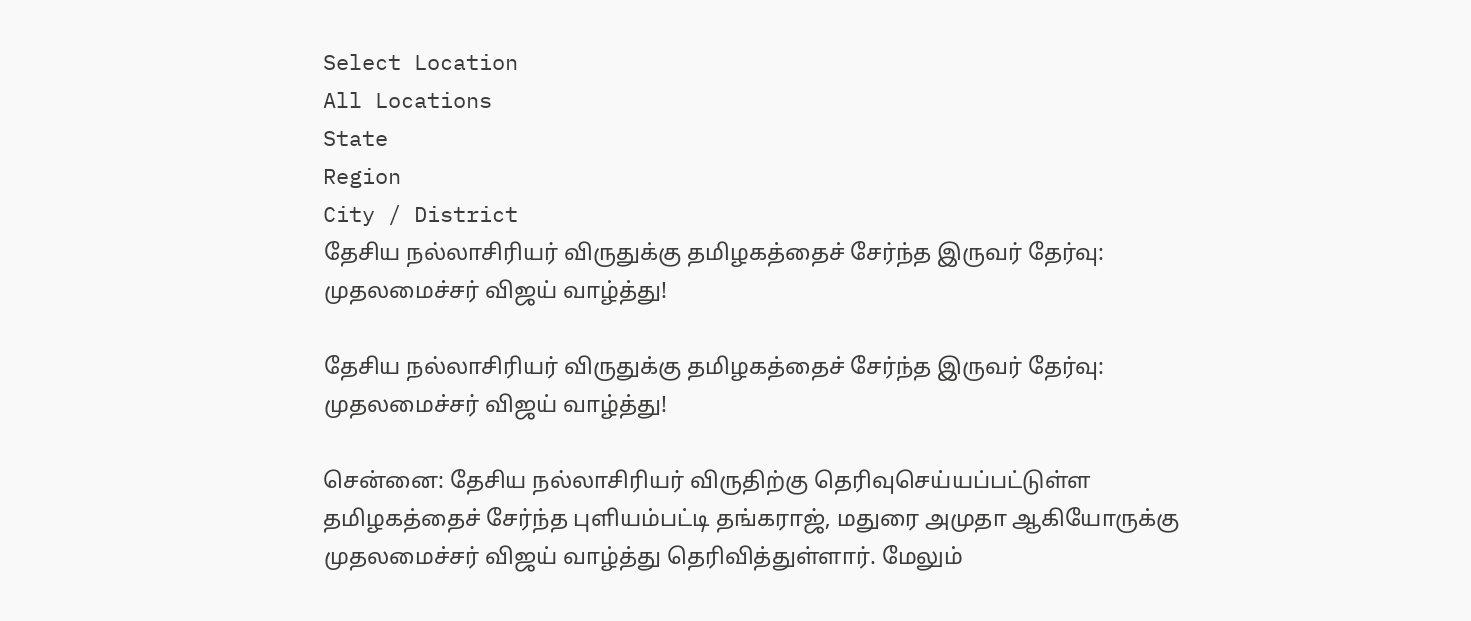Select Location
All Locations
State
Region
City / District
தேசிய நல்லாசிரியர் விருதுக்கு தமிழகத்தைச் சேர்ந்த இருவர் தேர்வு: முதலமைச்சர் விஜய் வாழ்த்து!

தேசிய நல்லாசிரியர் விருதுக்கு தமிழகத்தைச் சேர்ந்த இருவர் தேர்வு: முதலமைச்சர் விஜய் வாழ்த்து!

சென்னை: தேசிய நல்லாசிரியர் விருதிற்கு தெரிவுசெய்யப்பட்டுள்ள தமிழகத்தைச் சேர்ந்த புளியம்பட்டி தங்கராஜ், மதுரை அமுதா ஆகியோருக்கு முதலமைச்சர் விஜய் வாழ்த்து தெரிவித்துள்ளார். மேலும்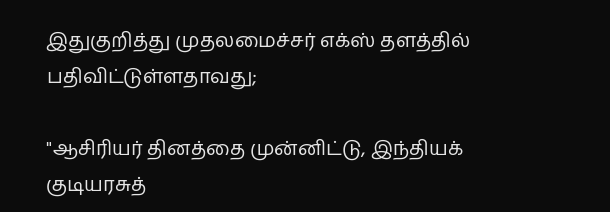இதுகுறித்து முதலமைச்சர் எக்ஸ் தளத்தில் பதிவிட்டுள்ளதாவது;

"ஆசிரியர் தினத்தை முன்னிட்டு, இந்தியக் குடியரசுத்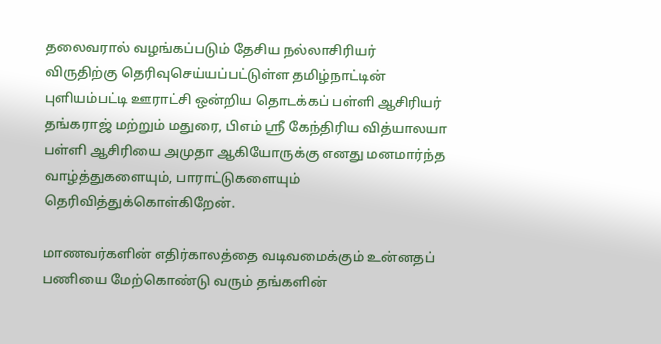தலைவரால் வழங்கப்படும் தேசிய நல்லாசிரியர் விருதிற்கு தெரிவுசெய்யப்பட்டுள்ள தமிழ்நாட்டின் புளியம்பட்டி ஊராட்சி ஒன்றிய தொடக்கப் பள்ளி ஆசிரியர் தங்கராஜ் மற்றும் மதுரை, பிஎம் ஸ்ரீ கேந்திரிய வித்யாலயா பள்ளி ஆசிரியை அமுதா ஆகியோருக்கு எனது மனமார்ந்த வாழ்த்துகளையும், பாராட்டுகளையும் தெரிவித்துக்கொள்கிறேன்.

மாணவர்களின் எதிர்காலத்தை வடிவமைக்கும் உன்னதப் பணியை மேற்கொண்டு வரும் தங்களின்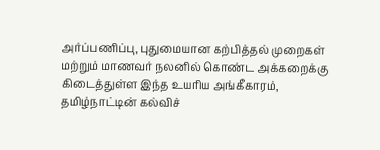அர்ப்பணிப்பு, புதுமையான கற்பித்தல் முறைகள் மற்றும் மாணவர் நலனில் கொண்ட அக்கறைக்கு கிடைத்துள்ள இந்த உயரிய அங்கீகாரம், தமிழ்நாட்டின் கல்விச்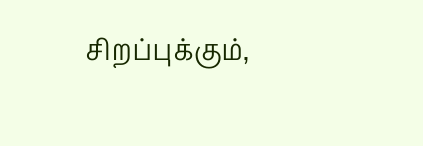சிறப்புக்கும்,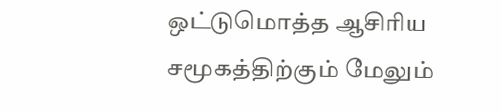ஒட்டுமொத்த ஆசிரிய சமூகத்திற்கும் மேலும்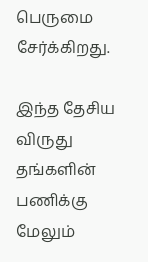பெருமை சேர்க்கிறது.

இந்த தேசிய விருது தங்களின் பணிக்கு மேலும்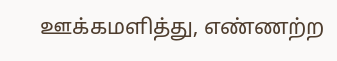ஊக்கமளித்து, எண்ணற்ற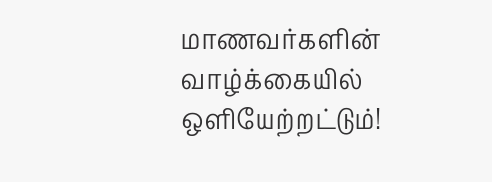மாணவர்களின் வாழ்க்கையில் ஒளியேற்றட்டும்!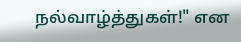நல்வாழ்த்துகள்!" என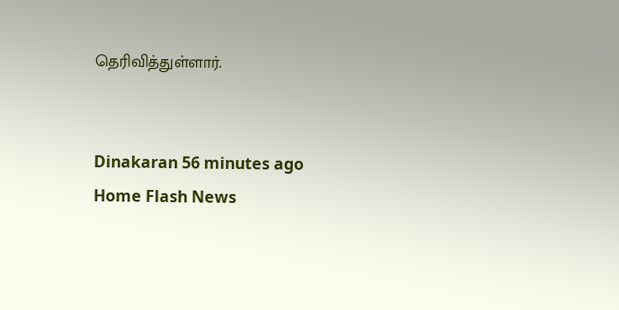தெரிவித்துள்ளார்.


Dinakaran 56 minutes ago
Home Flash News